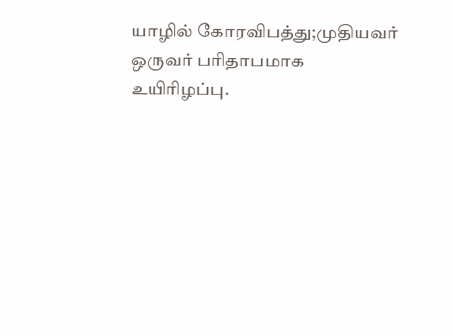யாழில் கோரவிபத்து;முதியவர் ஒருவர் பரிதாபமாக உயிரிழப்பு.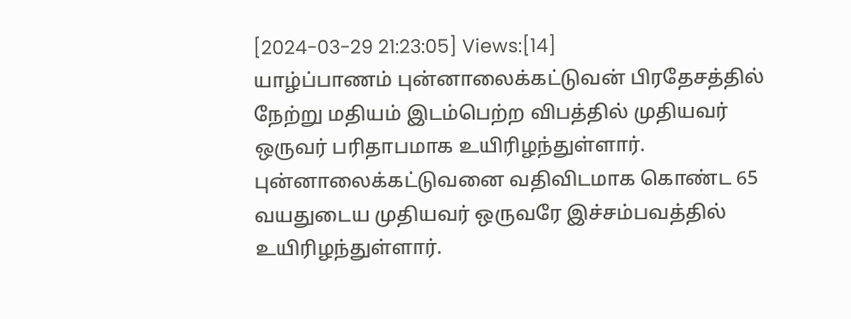[2024-03-29 21:23:05] Views:[14]
யாழ்ப்பாணம் புன்னாலைக்கட்டுவன் பிரதேசத்தில் நேற்று மதியம் இடம்பெற்ற விபத்தில் முதியவர் ஒருவர் பரிதாபமாக உயிரிழந்துள்ளார். புன்னாலைக்கட்டுவனை வதிவிடமாக கொண்ட 65 வயதுடைய முதியவர் ஒருவரே இச்சம்பவத்தில் உயிரிழந்துள்ளார்.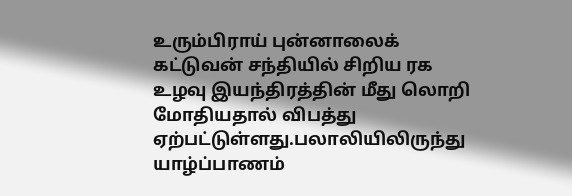உரும்பிராய் புன்னாலைக் கட்டுவன் சந்தியில் சிறிய ரக உழவு இயந்திரத்தின் மீது லொறி மோதியதால் விபத்து ஏற்பட்டுள்ளது.பலாலியிலிருந்து யாழ்ப்பாணம்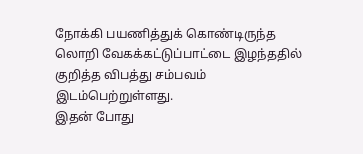நோக்கி பயணித்துக் கொண்டிருந்த லொறி வேகக்கட்டுப்பாட்டை இழந்ததில் குறித்த விபத்து சம்பவம் இடம்பெற்றுள்ளது.
இதன் போது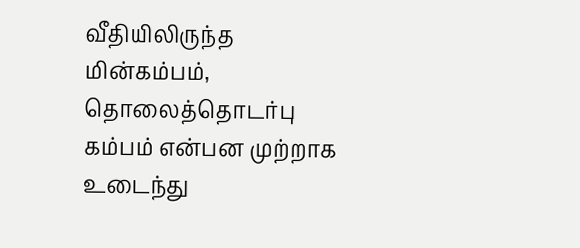வீதியிலிருந்த மின்கம்பம், தொலைத்தொடர்பு கம்பம் என்பன முற்றாக உடைந்து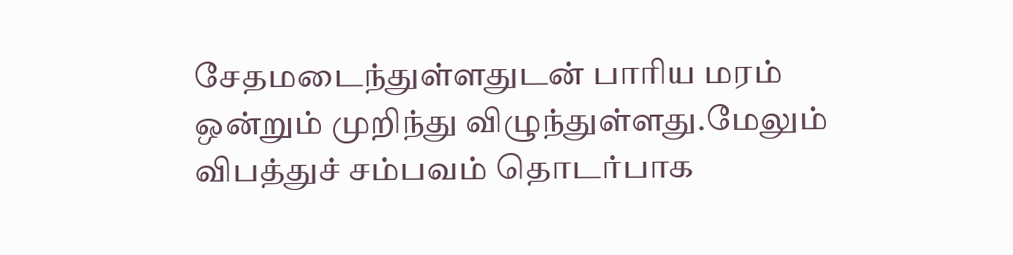சேதமடைந்துள்ளதுடன் பாரிய மரம் ஒன்றும் முறிந்து விழுந்துள்ளது.மேலும் விபத்துச் சம்பவம் தொடர்பாக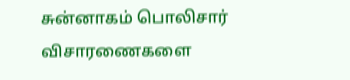சுன்னாகம் பொலிசார் விசாரணைகளை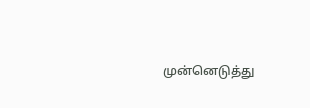முன்னெடுத்து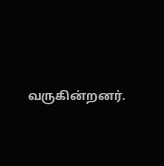வருகின்றனர்.